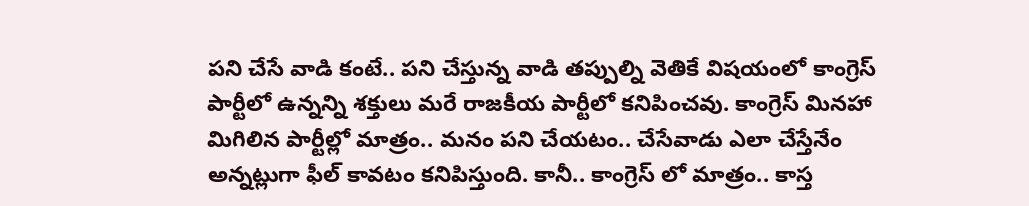పని చేసే వాడి కంటే.. పని చేస్తున్న వాడి తప్పుల్ని వెతికే విషయంలో కాంగ్రెస్ పార్టీలో ఉన్నన్ని శక్తులు మరే రాజకీయ పార్టీలో కనిపించవు. కాంగ్రెస్ మినహా మిగిలిన పార్టీల్లో మాత్రం.. మనం పని చేయటం.. చేసేవాడు ఎలా చేస్తేనేం అన్నట్లుగా ఫీల్ కావటం కనిపిస్తుంది. కానీ.. కాంగ్రెస్ లో మాత్రం.. కాస్త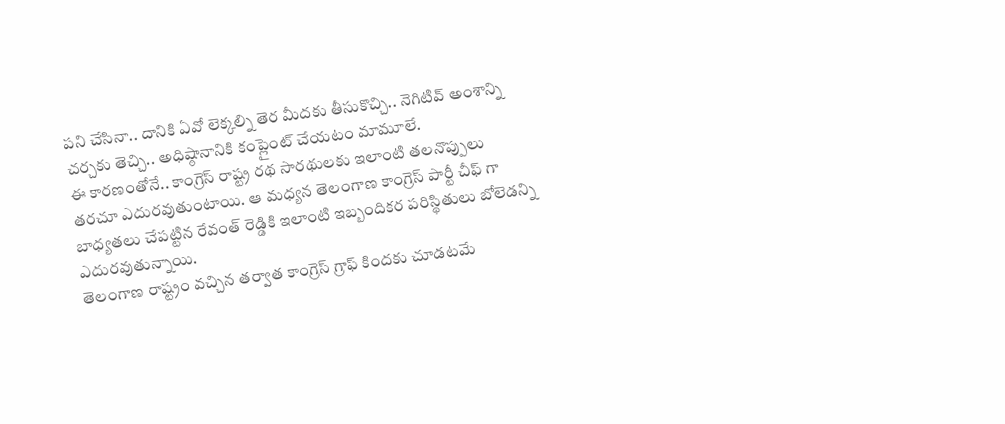పని చేసినా.. దానికి ఏవో లెక్కల్ని తెర మీదకు తీసుకొచ్చి.. నెగిటివ్ అంశాన్ని చర్చకు తెచ్చి.. అధిష్ఠానానికి కంప్లైంట్ చేయటం మామూలే.
ఈ కారణంతోనే.. కాంగ్రెస్ రాష్ట్ర రథ సారథులకు ఇలాంటి తలనొప్పులు తరచూ ఎదురవుతుంటాయి. ఆ మధ్యన తెలంగాణ కాంగ్రెస్ పార్టీ చీఫ్ గా బాధ్యతలు చేపట్టిన రేవంత్ రెడ్డికి ఇలాంటి ఇబ్బందికర పరిస్థితులు బోలెడన్ని ఎదురవుతున్నాయి.
తెలంగాణ రాష్ట్రం వచ్చిన తర్వాత కాంగ్రెస్ గ్రాఫ్ కిందకు చూడటమే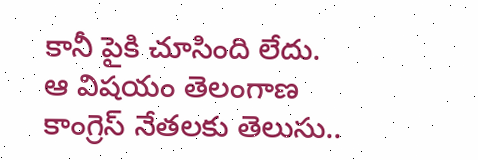కానీ పైకి చూసింది లేదు. ఆ విషయం తెలంగాణ కాంగ్రెస్ నేతలకు తెలుసు..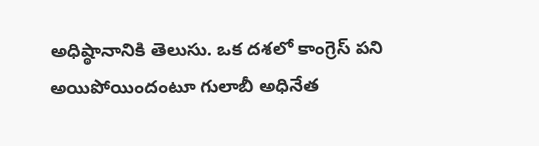అధిష్ఠానానికి తెలుసు. ఒక దశలో కాంగ్రెస్ పని అయిపోయిందంటూ గులాబీ అధినేత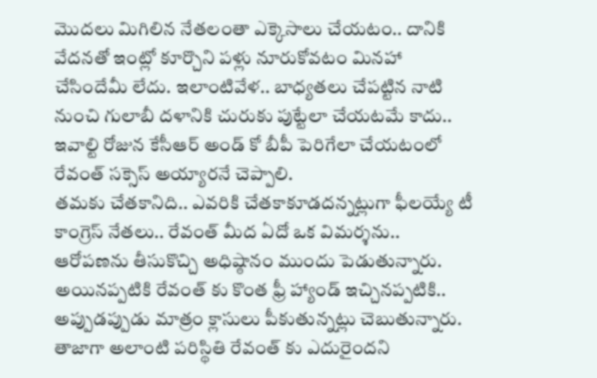మొదలు మిగిలిన నేతలంతా ఎక్కెసాలు చేయటం.. దానికి వేదనతో ఇంట్లో కూర్చొని పళ్లు నూరుకోవటం మినహా చేసిందేమీ లేదు. ఇలాంటివేళ.. బాధ్యతలు చేపట్టిన నాటి నుంచి గులాబీ దళానికి చురుకు పుట్టేలా చేయటమే కాదు.. ఇవాల్టి రోజున కేసీఆర్ అండ్ కో బీపీ పెరిగేలా చేయటంలో రేవంత్ సక్సెస్ అయ్యారనే చెప్పాలి.
తమకు చేతకానిది.. ఎవరికి చేతకాకూడదన్నట్లుగా ఫీలయ్యే టీ కాంగ్రెస్ నేతలు.. రేవంత్ మీద ఏదో ఒక విమర్శను.. ఆరోపణను తీసుకొచ్చి అధిష్ఠానం ముందు పెడుతున్నారు. అయినప్పటికి రేవంత్ కు కొంత ఫ్రీ హ్యాండ్ ఇచ్చినప్పటికి.. అప్పుడప్పుడు మాత్రం క్లాసులు పీకుతున్నట్లు చెబుతున్నారు. తాజాగా అలాంటి పరిస్థితి రేవంత్ కు ఎదురైందని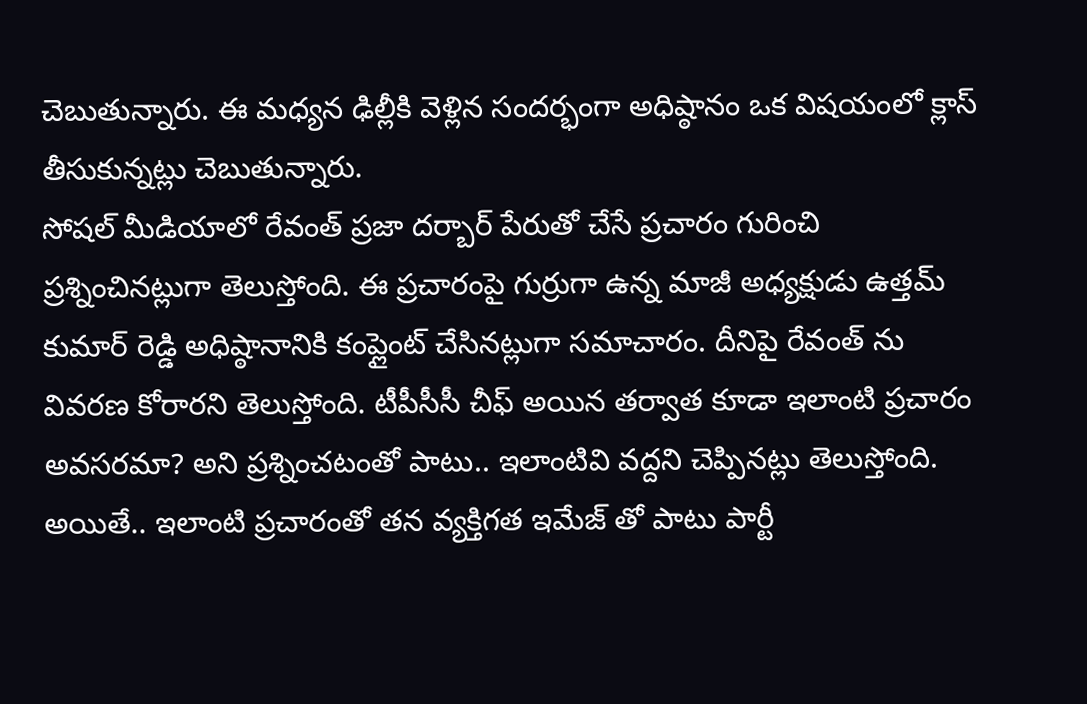చెబుతున్నారు. ఈ మధ్యన ఢిల్లీకి వెళ్లిన సందర్భంగా అధిష్ఠానం ఒక విషయంలో క్లాస్ తీసుకున్నట్లు చెబుతున్నారు.
సోషల్ మీడియాలో రేవంత్ ప్రజా దర్బార్ పేరుతో చేసే ప్రచారం గురించి ప్రశ్నించినట్లుగా తెలుస్తోంది. ఈ ప్రచారంపై గుర్రుగా ఉన్న మాజీ అధ్యక్షుడు ఉత్తమ్ కుమార్ రెడ్డి అధిష్ఠానానికి కంప్లైంట్ చేసినట్లుగా సమాచారం. దీనిపై రేవంత్ ను వివరణ కోరారని తెలుస్తోంది. టీపీసీసీ చీఫ్ అయిన తర్వాత కూడా ఇలాంటి ప్రచారం అవసరమా? అని ప్రశ్నించటంతో పాటు.. ఇలాంటివి వద్దని చెప్పినట్లు తెలుస్తోంది. అయితే.. ఇలాంటి ప్రచారంతో తన వ్యక్తిగత ఇమేజ్ తో పాటు పార్టీ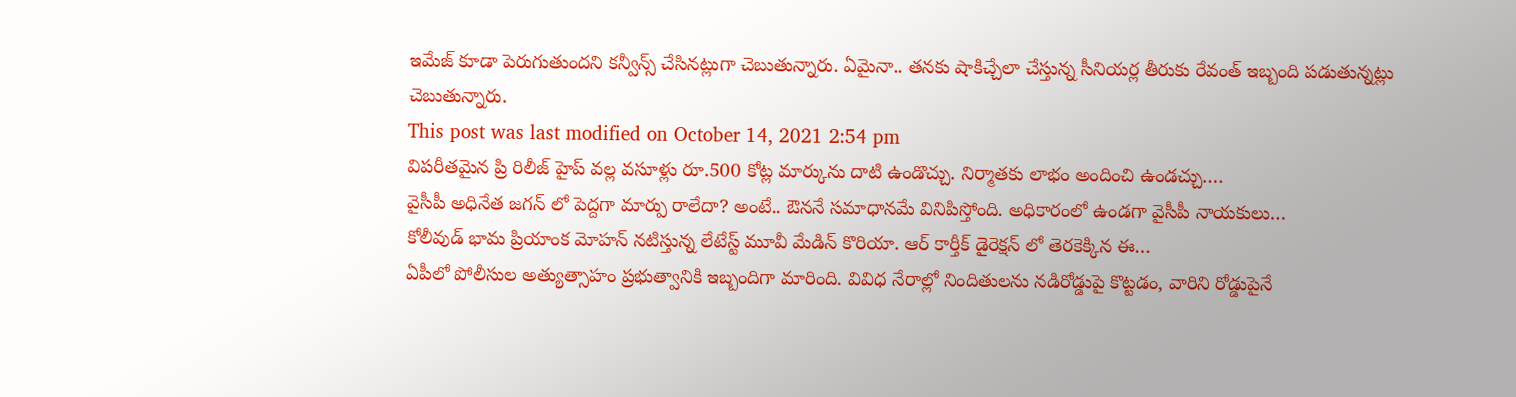ఇమేజ్ కూడా పెరుగుతుందని కన్వీన్స్ చేసినట్లుగా చెబుతున్నారు. ఏమైనా.. తనకు షాకిచ్చేలా చేస్తున్న సీనియర్ల తీరుకు రేవంత్ ఇబ్బంది పడుతున్నట్లు చెబుతున్నారు.
This post was last modified on October 14, 2021 2:54 pm
విపరీతమైన ప్రి రిలీజ్ హైప్ వల్ల వసూళ్లు రూ.500 కోట్ల మార్కును దాటి ఉండొచ్చు. నిర్మాతకు లాభం అందించి ఉండచ్చు.…
వైసీపీ అధినేత జగన్ లో పెద్దగా మార్పు రాలేదా? అంటే.. ఔననే సమాధానమే వినిపిస్తోంది. అధికారంలో ఉండగా వైసీపీ నాయకులు…
కోలీవుడ్ భామ ప్రియాంక మోహన్ నటిస్తున్న లేటేస్ట్ మూవీ మేడిన్ కొరియా. ఆర్ కార్తీక్ డైరెక్షన్ లో తెరకెక్కిన ఈ…
ఏపీలో పోలీసుల అత్యుత్సాహం ప్రభుత్వానికి ఇబ్బందిగా మారింది. వివిధ నేరాల్లో నిందితులను నడిరోడ్డుపై కొట్టడం, వారిని రోడ్డుపైనే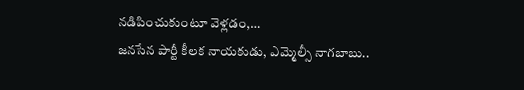నడిపించుకుంటూ వెళ్లడం,…
జనసేన పార్టీ కీలక నాయకుడు, ఎమ్మెల్సీ నాగబాబు..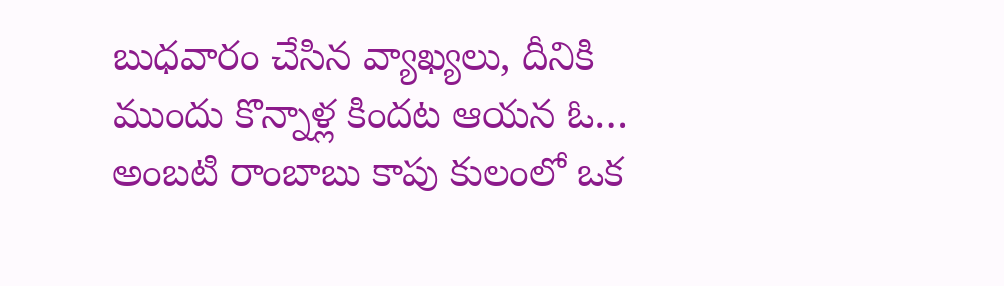బుధవారం చేసిన వ్యాఖ్యలు, దీనికి ముందు కొన్నాళ్ల కిందట ఆయన ఓ…
అంబటి రాంబాబు కాపు కులంలో ఒక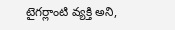టైగర్లాంటి వ్యక్తి అని,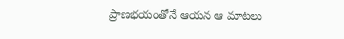ప్రాణభయంతోనే ఆయన ఆ మాటలు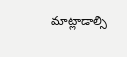మాట్లాడాల్సి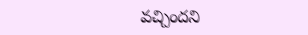వచ్చిందని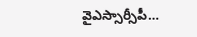వైఎస్సార్సీపీ…